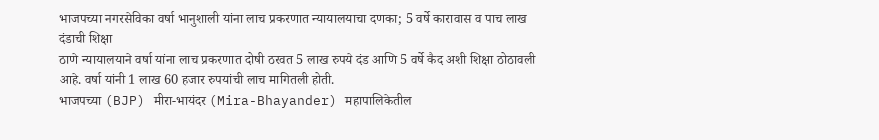भाजपच्या नगरसेविका वर्षा भानुशाली यांना लाच प्रकरणात न्यायालयाचा दणका; 5 वर्षे कारावास व पाच लाख दंडाची शिक्षा
ठाणे न्यायालयाने वर्षा यांना लाच प्रकरणात दोषी ठरवत 5 लाख रुपये दंड आणि 5 वर्षे कैद अशी शिक्षा ठोठावली आहे. वर्षा यांनी 1 लाख 60 हजार रुपयांची लाच मागितली होती.
भाजपच्या (BJP) मीरा-भायंदर (Mira-Bhayander) महापालिकेतील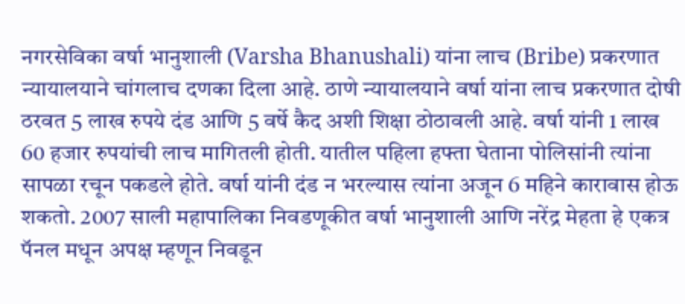नगरसेविका वर्षा भानुशाली (Varsha Bhanushali) यांना लाच (Bribe) प्रकरणात न्यायालयाने चांगलाच दणका दिला आहे. ठाणे न्यायालयाने वर्षा यांना लाच प्रकरणात दोषी ठरवत 5 लाख रुपये दंड आणि 5 वर्षे कैद अशी शिक्षा ठोठावली आहे. वर्षा यांनी 1 लाख 60 हजार रुपयांची लाच मागितली होती. यातील पहिला हफ्ता घेताना पोलिसांनी त्यांना सापळा रचून पकडले होते. वर्षा यांनी दंड न भरल्यास त्यांना अजून 6 महिने कारावास होऊ शकतो. 2007 साली महापालिका निवडणूकीत वर्षा भानुशाली आणि नरेंद्र मेहता हे एकत्र पॅनल मधून अपक्ष म्हणून निवडून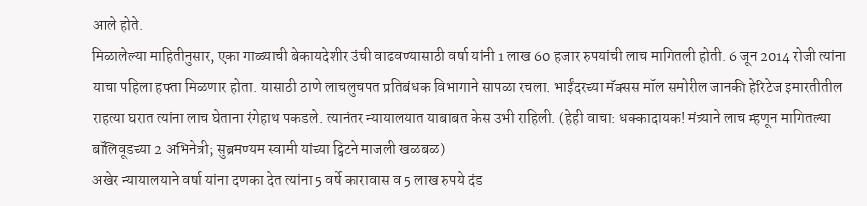आले होते.
मिळालेल्या माहितीनुसार, एका गाळ्याची बेकायदेशीर उंची वाढवण्यासाठी वर्षा यांनी 1 लाख 60 हजार रुपयांची लाच मागितली होती. 6 जून 2014 रोजी त्यांना याचा पहिला हफ्ता मिळणार होता. यासाठी ठाणे लाचलुचपत प्रतिबंधक विभागाने सापळा रचला. भाईंदरच्या मॅक्सस मॉल समोरील जानकी हेरिटेज इमारतीतील राहत्या घरात त्यांना लाच घेताना रंगेहाथ पकडले. त्यानंतर न्यायालयात याबाबत केस उभी राहिली. (हेही वाचा: धक्कादायक! मंत्र्याने लाच म्हणून मागितल्या बॉलिवूडच्या 2 अभिनेत्री; सुब्रमण्यम स्वामी यांच्या ट्विटने माजली खळबळ)
अखेर न्यायालयाने वर्षा यांना दणका देत त्यांना 5 वर्षे कारावास व 5 लाख रुपये दंड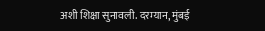अशी शिक्षा सुनावली. दरम्यान, मुंबई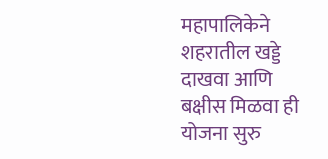महापालिकेने शहरातील खड्डे दाखवा आणि बक्षीस मिळवा ही योजना सुरु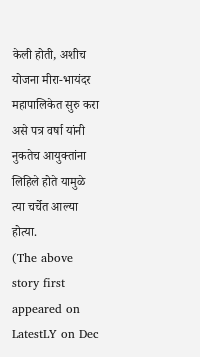केली होती, अशीच योजना मीरा-भायंदर महापालिकेत सुरु करा असे पत्र वर्षा यांनी नुकतेच आयुक्तांना लिहिले होते यामुळे त्या चर्चेत आल्या होत्या.
(The above story first appeared on LatestLY on Dec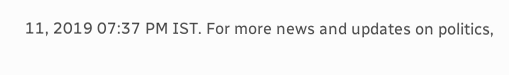11, 2019 07:37 PM IST. For more news and updates on politics,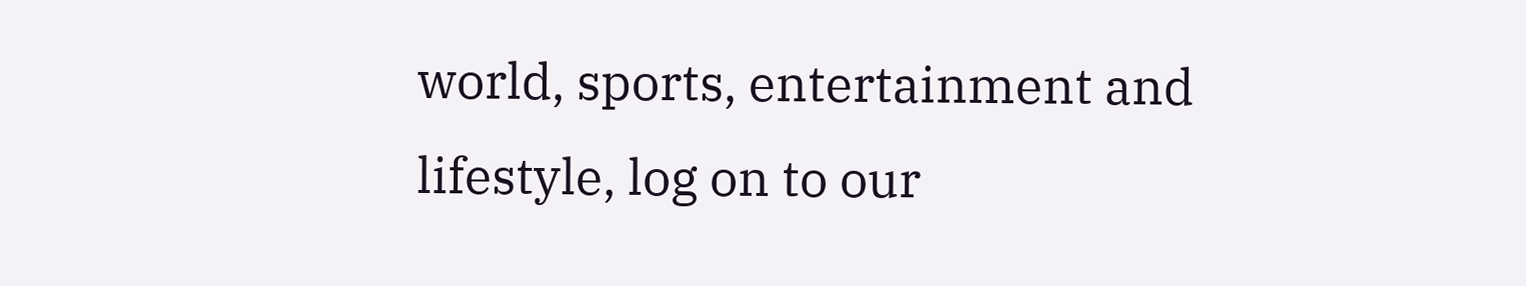world, sports, entertainment and lifestyle, log on to our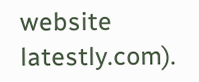website latestly.com).